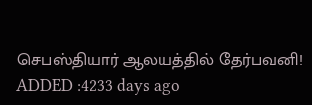செபஸ்தியார் ஆலயத்தில் தேர்பவனி!
ADDED :4233 days ago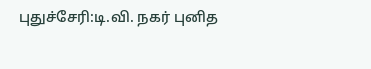புதுச்சேரி:டி.வி. நகர் புனித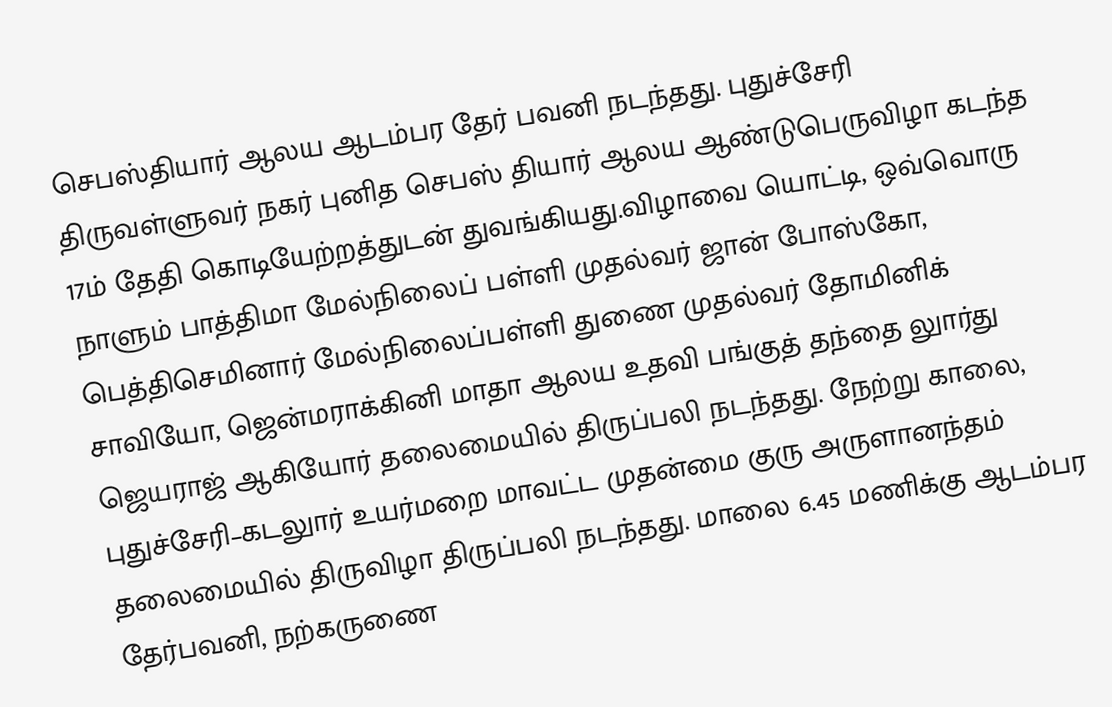செபஸ்தியார் ஆலய ஆடம்பர தேர் பவனி நடந்தது. புதுச்சேரி திருவள்ளுவர் நகர் புனித செபஸ் தியார் ஆலய ஆண்டுபெருவிழா கடந்த 17ம் தேதி கொடியேற்றத்துடன் துவங்கியது.விழாவை யொட்டி, ஒவ்வொரு நாளும் பாத்திமா மேல்நிலைப் பள்ளி முதல்வர் ஜான் போஸ்கோ, பெத்திசெமினார் மேல்நிலைப்பள்ளி துணை முதல்வர் தோமினிக் சாவியோ, ஜென்மராக்கினி மாதா ஆலய உதவி பங்குத் தந்தை லுார்து ஜெயராஜ் ஆகியோர் தலைமையில் திருப்பலி நடந்தது. நேற்று காலை, புதுச்சேரி–கடலுார் உயர்மறை மாவட்ட முதன்மை குரு அருளானந்தம் தலைமையில் திருவிழா திருப்பலி நடந்தது. மாலை 6.45 மணிக்கு ஆடம்பர தேர்பவனி, நற்கருணை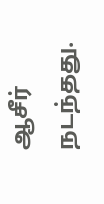ஆசீர் நடந்தது.